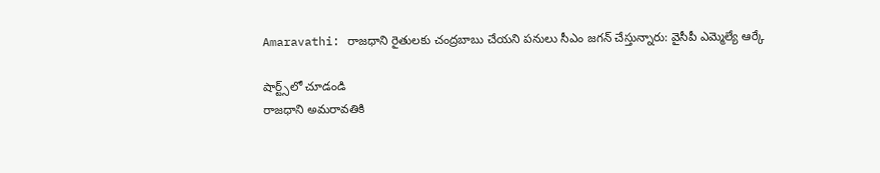Amaravathi: రాజధాని రైతులకు చంద్రబాబు చేయని పనులు సీఎం జగన్ చేస్తున్నారు: వైసీపీ ఎమ్మెల్యే ఆర్కే

షార్ట్స్‌లో చూడండి
రాజధాని అమరావతికి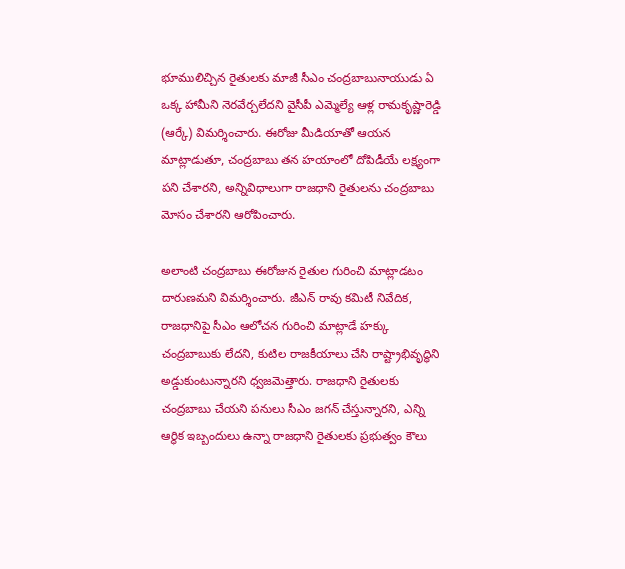భూములిచ్చిన రైతులకు మాజీ సీఎం చంద్రబాబునాయుడు ఏ ఒక్క హామీని నెరవేర్చలేదని వైసీపీ ఎమ్మెల్యే ఆళ్ల రామకృష్ణారెడ్డి (ఆర్కే) విమర్శించారు. ఈరోజు మీడియాతో ఆయన మాట్లాడుతూ, చంద్రబాబు తన హయాంలో దోపిడీయే లక్ష్యంగా పని చేశారని, అన్నివిధాలుగా రాజధాని రైతులను చంద్రబాబు మోసం చేశారని ఆరోపించారు.

అలాంటి చంద్రబాబు ఈరోజున రైతుల గురించి మాట్లాడటం దారుణమని విమర్శించారు. జీఎన్ రావు కమిటీ నివేదిక, రాజధానిపై సీఎం ఆలోచన గురించి మాట్లాడే హక్కు చంద్రబాబుకు లేదని, కుటిల రాజకీయాలు చేసి రాష్ట్రాభివృద్ధిని అడ్డుకుంటున్నారని ధ్వజమెత్తారు. రాజధాని రైతులకు చంద్రబాబు చేయని పనులు సీఎం జగన్ చేస్తున్నారని, ఎన్ని ఆర్థిక ఇబ్బందులు ఉన్నా రాజధాని రైతులకు ప్రభుత్వం కౌలు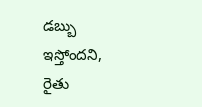డబ్బు ఇస్తోందని, రైతు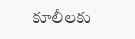కూలీలకు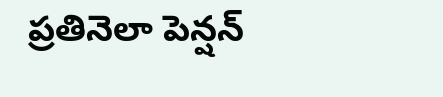ప్రతినెలా పెన్షన్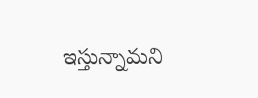ఇస్తున్నామని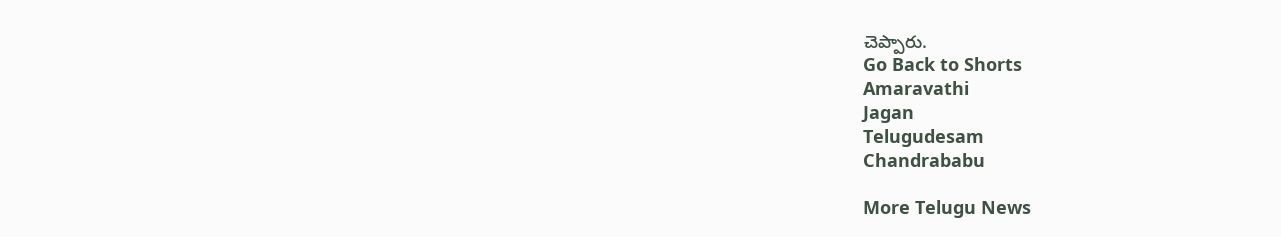చెప్పారు.
Go Back to Shorts
Amaravathi
Jagan
Telugudesam
Chandrababu

More Telugu News